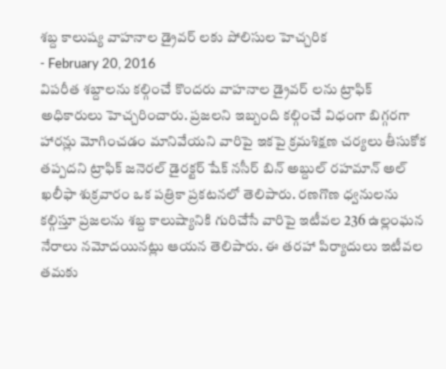శబ్ద కాలుష్య వాహనాల డ్రైవర్ లకు పోలిసుల హెచ్చరిక
- February 20, 2016
విపరీత శబ్దాలను కల్గించే కొందరు వాహనాల డ్రైవర్ లను ట్రాఫిక్ అధికారులు హెచ్చరించారు. ప్రజలని ఇబ్బంది కల్గించే విధంగా బిగ్గరగా హారన్లు మోగించడం మానివేయని వారిపై ఇకపై క్రమశిక్షణ చర్యలు తీసుకోక తప్పదని ట్రాఫిక్ జనెరల్ డైరక్టర్ షేక్ నసీర్ బిన్ అబ్దుల్ రహమాన్ అల్ ఖలీఫా శుక్రవారం ఒక పత్రికా ప్రకటనలో తెలిపారు. రణగొణ ధ్వనులను కల్గిస్తూ ప్రజలను శబ్ద కాలుష్యానికి గురిచేసే వారిపై ఇటీవల 236 ఉల్లంఘన నేరాలు నమోదయినట్లు ఆయన తెలిపారు. ఈ తరహా పిర్యాదులు ఇటీవల తమకు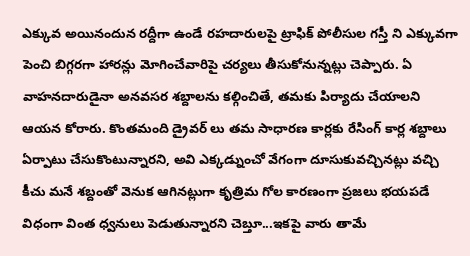ఎక్కువ అయినందున రద్దీగా ఉండే రహదారులపై ట్రాఫిక్ పోలీసుల గస్తీ ని ఎక్కువగా పెంచి బిగ్గరగా హారన్లు మోగించేవారిపై చర్యలు తీసుకోనున్నట్లు చెప్పారు. ఏ వాహనదారుడైనా అనవసర శబ్దాలను కల్గించితే, తమకు పిర్యాదు చేయాలని ఆయన కోరారు. కొంతమంది డ్రైవర్ లు తమ సాధారణ కార్లకు రేసింగ్ కార్ల శబ్దాలు ఏర్పాటు చేసుకొంటున్నారని, అవి ఎక్కడ్నుంచో వేగంగా దూసుకువచ్చినట్లు వచ్చి కీచు మనే శబ్దంతో వెనుక ఆగినట్లుగా కృత్రిమ గోల కారణంగా ప్రజలు భయపడే విధంగా వింత ధ్వనులు పెడుతున్నారని చెబ్తూ...ఇకపై వారు తామే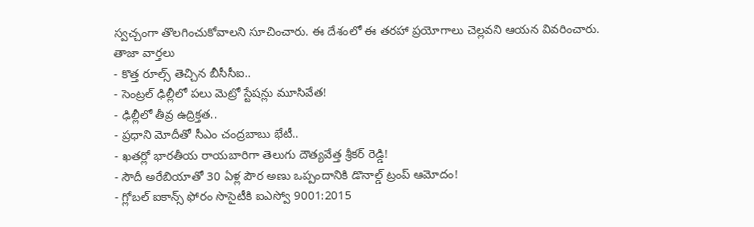స్వచ్చంగా తొలగించుకోవాలని సూచించారు. ఈ దేశంలో ఈ తరహా ప్రయోగాలు చెల్లవని ఆయన వివరించారు.
తాజా వార్తలు
- కొత్త రూల్స్ తెచ్చిన బీసీసీఐ..
- సెంట్రల్ ఢిల్లీలో పలు మెట్రో స్టేషన్లు మూసివేత!
- ఢిల్లీలో తీవ్ర ఉద్రిక్తత..
- ప్రధాని మోదీతో సీఎం చంద్రబాబు భేటీ..
- ఖతర్లో భారతీయ రాయబారిగా తెలుగు దౌత్యవేత్త శ్రీకర్ రెడ్డి!
- సౌదీ అరేబియాతో 30 ఏళ్ల పౌర అణు ఒప్పందానికి డొనాల్డ్ ట్రంప్ ఆమోదం!
- గ్లోబల్ ఐకాన్స్ ఫోరం సొసైటీకి ఐఎస్వో 9001:2015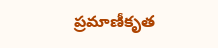ప్రమాణీకృత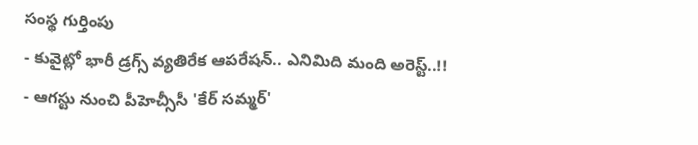సంస్థ గుర్తింపు
- కువైట్లో భారీ డ్రగ్స్ వ్యతిరేక ఆపరేషన్.. ఎనిమిది మంది అరెస్ట్..!!
- ఆగస్టు నుంచి పీహెచ్సీసీ 'కేర్ సమ్మర్'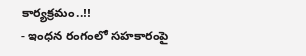కార్యక్రమం..!!
- ఇంధన రంగంలో సహకారంపై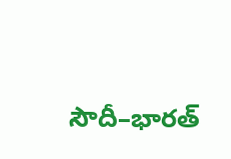సౌదీ–భారత్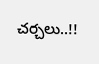చర్చలు..!!